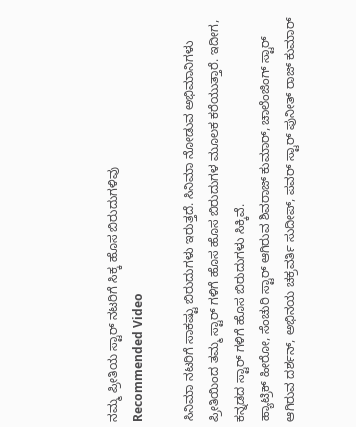ನಮ್ಮ ಪ್ರೀತಿಯ ಸ್ಟಾರ್ ನಟರಿಗೆ ಸಿಕ್ಕ ಹೊಸ ಬಿರುದುಗಳಿವು
Recommended Video

ಸಿನಿಮಾ ನಟರಿಗೆ ಸಾಕಷ್ಟು ಬಿರುದುಗಳು ಇರುತ್ತದೆ. ಸಿನಿಮಾ ನೋಡುವ ಅಭಿಮಾನಿಗಳು ಪ್ರೀತಿಯಿಂದ ತಮ್ಮ ಸ್ಟಾರ್ ಗಳಿಗೆ ಹೊಸ ಹೊಸ ಬಿರುದುಗಳ ಮೂಲಕ ಕರೆಯುತ್ತಾರೆ. ಇದೀಗ, ಕನ್ನಡದ ಸ್ಟಾರ್ ಗಳಿಗೆ ಹೊಸ ಬಿರುದುಗಳು ಸಿಕ್ಕಿವೆ.
ಹ್ಯಾಟ್ರಿಕ್ ಹೀರೋ, ಸೆಂಚುರಿ ಸ್ಟಾರ್ ಆಗಿರುವ ಶಿವರಾಜ್ ಕುಮಾರ್, ಚಾಲೆಂಜಿಂಗ್ ಸ್ಟಾರ್ ಆಗಿರುವ ದರ್ಶನ್, ಅಭಿನಯ ಚಕ್ರವರ್ತಿ ಸುದೀಪ್, ಪವರ್ ಸ್ಟಾರ್ ಪುನೀತ್ ರಾಜ್ ಕುಮಾರ್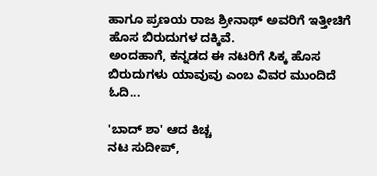ಹಾಗೂ ಪ್ರಣಯ ರಾಜ ಶ್ರೀನಾಥ್ ಅವರಿಗೆ ಇತ್ತೀಚಿಗೆ ಹೊಸ ಬಿರುದುಗಳ ದಕ್ಕಿವೆ.
ಅಂದಹಾಗೆ, ಕನ್ನಡದ ಈ ನಟರಿಗೆ ಸಿಕ್ಕ ಹೊಸ ಬಿರುದುಗಳು ಯಾವುವು ಎಂಬ ವಿವರ ಮುಂದಿದೆ ಓದಿ...

'ಬಾದ್ ಶಾ' ಆದ ಕಿಚ್ಚ
ನಟ ಸುದೀಪ್,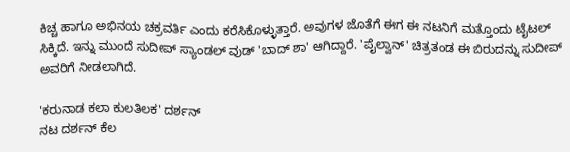ಕಿಚ್ಚ ಹಾಗೂ ಅಭಿನಯ ಚಕ್ರವರ್ತಿ ಎಂದು ಕರೆಸಿಕೊಳ್ಳುತ್ತಾರೆ. ಅವುಗಳ ಜೊತೆಗೆ ಈಗ ಈ ನಟನಿಗೆ ಮತ್ತೊಂದು ಟೈಟಲ್ ಸಿಕ್ಕಿದೆ. ಇನ್ನು ಮುಂದೆ ಸುದೀಪ್ ಸ್ಯಾಂಡಲ್ ವುಡ್ 'ಬಾದ್ ಶಾ' ಆಗಿದ್ದಾರೆ. 'ಪೈಲ್ವಾನ್' ಚಿತ್ರತಂಡ ಈ ಬಿರುದನ್ನು ಸುದೀಪ್ ಅವರಿಗೆ ನೀಡಲಾಗಿದೆ.

'ಕರುನಾಡ ಕಲಾ ಕುಲತಿಲಕ' ದರ್ಶನ್
ನಟ ದರ್ಶನ್ ಕೆಲ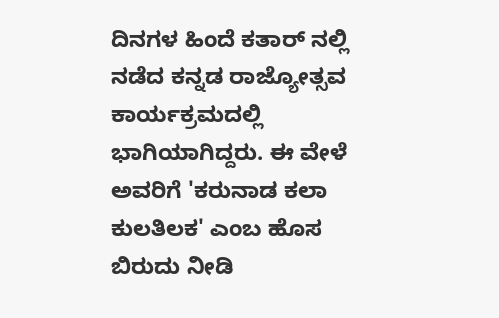ದಿನಗಳ ಹಿಂದೆ ಕತಾರ್ ನಲ್ಲಿ ನಡೆದ ಕನ್ನಡ ರಾಜ್ಯೋತ್ಸವ ಕಾರ್ಯಕ್ರಮದಲ್ಲಿ ಭಾಗಿಯಾಗಿದ್ದರು. ಈ ವೇಳೆ ಅವರಿಗೆ 'ಕರುನಾಡ ಕಲಾ ಕುಲತಿಲಕ' ಎಂಬ ಹೊಸ ಬಿರುದು ನೀಡಿ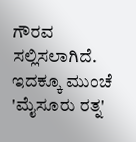ಗೌರವ ಸಲ್ಲಿಸಲಾಗಿದೆ. ಇದಕ್ಕೂ ಮುಂಚೆ 'ಮೈಸೂರು ರತ್ನ'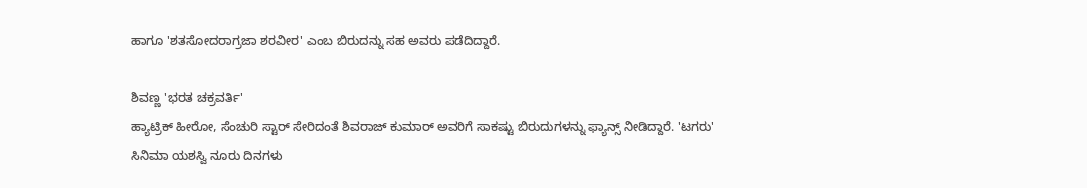ಹಾಗೂ 'ಶತಸೋದರಾಗ್ರಜಾ ಶರವೀರ' ಎಂಬ ಬಿರುದನ್ನು ಸಹ ಅವರು ಪಡೆದಿದ್ದಾರೆ.

ಶಿವಣ್ಣ 'ಭರತ ಚಕ್ರವರ್ತಿ'
ಹ್ಯಾಟ್ರಿಕ್ ಹೀರೋ, ಸೆಂಚುರಿ ಸ್ಟಾರ್ ಸೇರಿದಂತೆ ಶಿವರಾಜ್ ಕುಮಾರ್ ಅವರಿಗೆ ಸಾಕಷ್ಟು ಬಿರುದುಗಳನ್ನು ಫ್ಯಾನ್ಸ್ ನೀಡಿದ್ದಾರೆ. 'ಟಗರು' ಸಿನಿಮಾ ಯಶಸ್ವಿ ನೂರು ದಿನಗಳು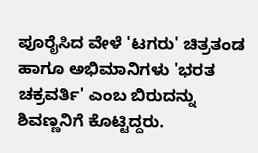ಪೂರೈಸಿದ ವೇಳೆ 'ಟಗರು' ಚಿತ್ರತಂಡ ಹಾಗೂ ಅಭಿಮಾನಿಗಳು 'ಭರತ ಚಕ್ರವರ್ತಿ' ಎಂಬ ಬಿರುದನ್ನು ಶಿವಣ್ಣನಿಗೆ ಕೊಟ್ಟಿದ್ದರು.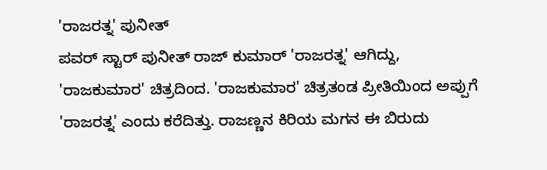'ರಾಜರತ್ನ' ಪುನೀತ್
ಪವರ್ ಸ್ಟಾರ್ ಪುನೀತ್ ರಾಜ್ ಕುಮಾರ್ 'ರಾಜರತ್ನ' ಆಗಿದ್ದು, 'ರಾಜಕುಮಾರ' ಚಿತ್ರದಿಂದ. 'ರಾಜಕುಮಾರ' ಚಿತ್ರತಂಡ ಪ್ರೀತಿಯಿಂದ ಅಪ್ಪುಗೆ 'ರಾಜರತ್ನ' ಎಂದು ಕರೆದಿತ್ತು. ರಾಜಣ್ಣನ ಕಿರಿಯ ಮಗನ ಈ ಬಿರುದು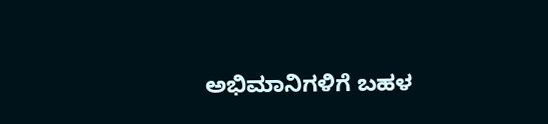ಅಭಿಮಾನಿಗಳಿಗೆ ಬಹಳ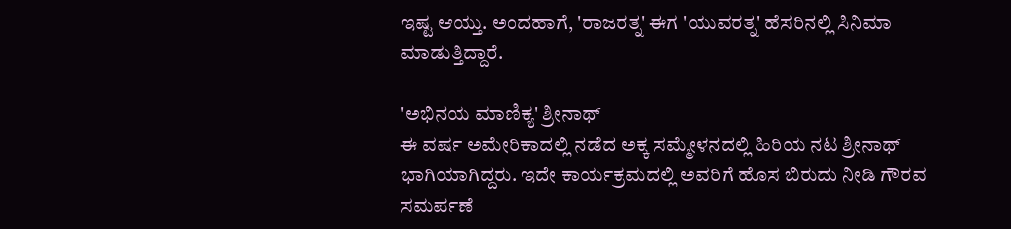ಇಷ್ಟ ಆಯ್ತು. ಅಂದಹಾಗೆ, 'ರಾಜರತ್ನ' ಈಗ 'ಯುವರತ್ನ' ಹೆಸರಿನಲ್ಲಿ ಸಿನಿಮಾ ಮಾಡುತ್ತಿದ್ದಾರೆ.

'ಅಭಿನಯ ಮಾಣಿಕ್ಯ' ಶ್ರೀನಾಥ್
ಈ ವರ್ಷ ಅಮೇರಿಕಾದಲ್ಲಿ ನಡೆದ ಅಕ್ಕ ಸಮ್ಮೇಳನದಲ್ಲಿ ಹಿರಿಯ ನಟ ಶ್ರೀನಾಥ್ ಭಾಗಿಯಾಗಿದ್ದರು. ಇದೇ ಕಾರ್ಯಕ್ರಮದಲ್ಲಿ ಅವರಿಗೆ ಹೊಸ ಬಿರುದು ನೀಡಿ ಗೌರವ ಸಮರ್ಪಣೆ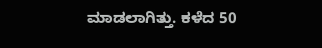ಮಾಡಲಾಗಿತ್ತು. ಕಳೆದ 50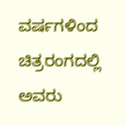ವರ್ಷಗಳಿಂದ ಚಿತ್ರರಂಗದಲ್ಲಿ ಅವರು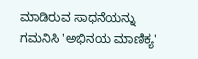ಮಾಡಿರುವ ಸಾಧನೆಯನ್ನು ಗಮನಿಸಿ 'ಅಭಿನಯ ಮಾಣಿಕ್ಯ'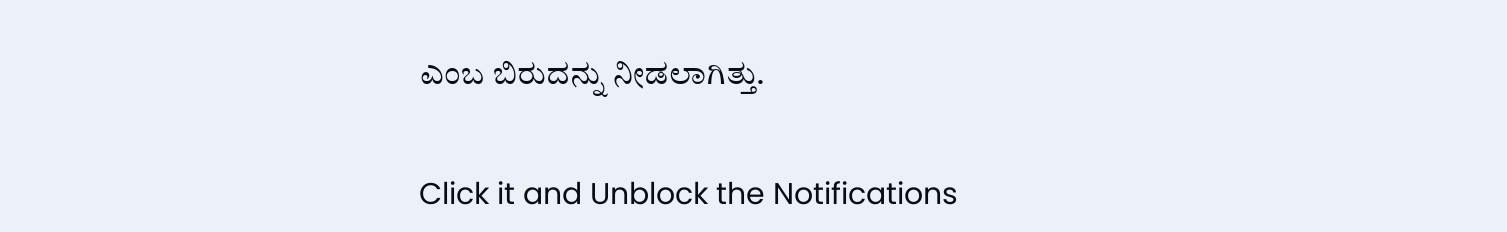ಎಂಬ ಬಿರುದನ್ನು ನೀಡಲಾಗಿತ್ತು.


Click it and Unblock the Notifications